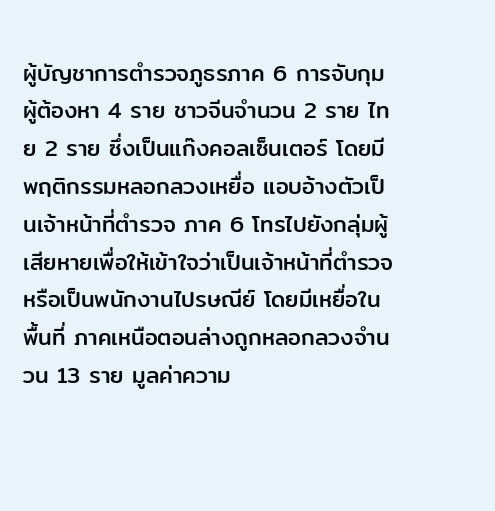ผู้บัญชาการตำรวจภูธรภาค 6 การจับกุมผู้ต้องหา 4 ราย ชาวจีนจำนวน 2 ราย ไทย 2 ราย ซึ่งเป็นแก๊งคอลเซ็นเตอร์ โดยมีพฤติกรรมหลอกลวงเหยื่อ แอบอ้างตัวเป็นเจ้าหน้าที่ตำรวจ ภาค 6 โทรไปยังกลุ่มผู้เสียหายเพื่อให้เข้าใจว่าเป็นเจ้าหน้าที่ตำรวจหรือเป็นพนักงานไปรษณีย์ โดยมีเหยื่อในพื้นที่ ภาคเหนือตอนล่างถูกหลอกลวงจำนวน 13 ราย มูลค่าความ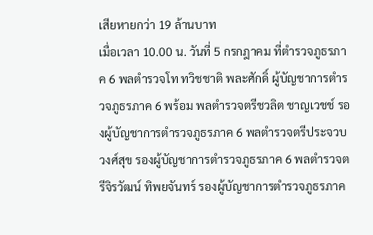เสียหายกว่า 19 ล้านบาท
เมื่อเวลา 10.00 น. วันที่ 5 กรกฎาคม ที่ตำรวจภูธรภาค 6 พลตำรวจโท ทวิชชาติ พละศักดิ์ ผู้บัญชาการตำรวจภูธรภาค 6 พร้อม พลตำรวจตรีชวลิต ชาญเวชช์ รองผู้บัญชาการตำรวจภูธรภาค 6 พลตำรวจตรีประจวบวงศ์สุข รองผู้บัญชาการตำรวจภูธรภาค 6 พลตำรวจตรีจิรวัฒน์ ทิพยจันทร์ รองผู้บัญชาการตำรวจภูธรภาค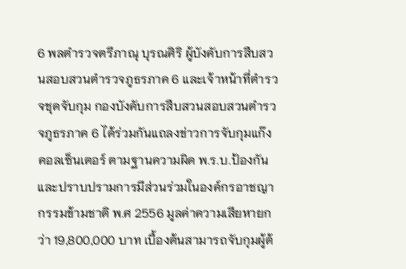6 พลตำรวจตรีภาณุ บุรณศิริ ผู้บังคับการสืบสวนสอบสวนตำรวจภูธรภาค 6 และเจ้าหน้าที่ตำรวจชุดจับกุม กองบังคับการสืบสวนสอบสวนตำรวจภูธรภาค 6 ได้ร่วมกันแถลงข่าวการจับกุมแก๊งคอลเซ็นเตอร์ ตามฐานความผิด พ.ร.บ.ป้องกันและปราบปรามการมีส่วนร่วมในองค์กรอาชญากรรมข้ามชาติ พ.ศ 2556 มูลค่าความเสียหายกว่า 19,800,000 บาท เบื้องต้นสามารถจับกุมผู้ต้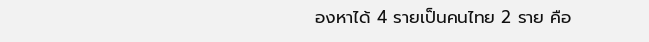องหาได้ 4 รายเป็นคนไทย 2 ราย คือ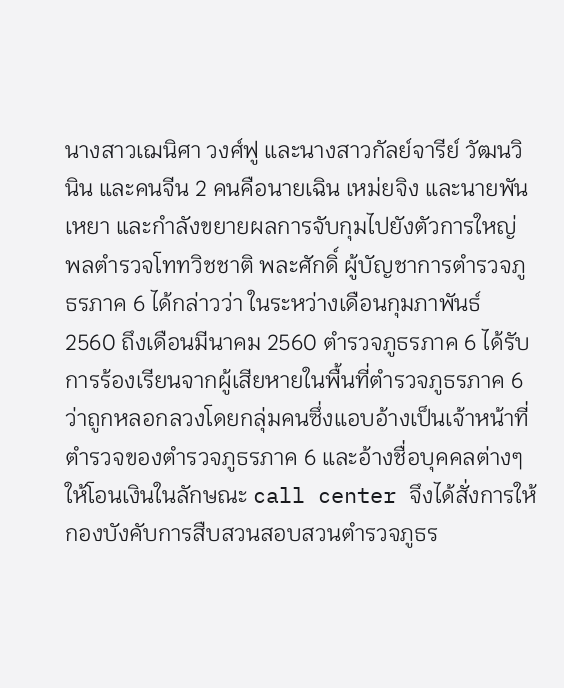นางสาวเฌนิศา วงศ์ฟู และนางสาวกัลย์จารีย์ วัฒนวินิน และคนจีน 2 คนคือนายเฉิน เหม่ยจิง และนายพันเหยา และกำลังขยายผลการจับกุมไปยังตัวการใหญ่
พลตำรวจโททวิชชาติ พละศักดิ์ ผู้บัญชาการตำรวจภูธรภาค 6 ได้กล่าวว่า ในระหว่างเดือนกุมภาพันธ์ 2560 ถึงเดือนมีนาคม 2560 ตำรวจภูธรภาค 6 ได้รับการร้องเรียนจากผู้เสียหายในพื้นที่ตำรวจภูธรภาค 6 ว่าถูกหลอกลวงโดยกลุ่มคนซึ่งแอบอ้างเป็นเจ้าหน้าที่ตำรวจของตำรวจภูธรภาค 6 และอ้างชื่อบุคคลต่างๆให้โอนเงินในลักษณะ call center จึงได้สั่งการให้กองบังคับการสืบสวนสอบสวนตำรวจภูธร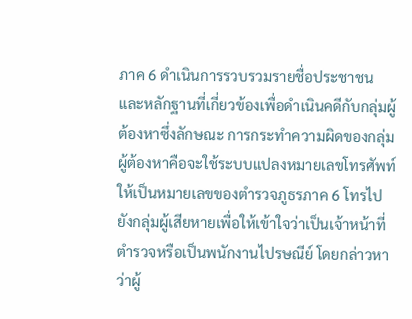ภาค 6 ดำเนินการรวบรวมรายชื่อประชาชนและหลักฐานที่เกี่ยวข้องเพื่อดำเนินคดีกับกลุ่มผู้ต้องหาซึ่งลักษณะ การกระทำความผิดของกลุ่มผู้ต้องหาคือจะใช้ระบบแปลงหมายเลขโทรศัพท์ให้เป็นหมายเลขของตำรวจภูธรภาค 6 โทรไปยังกลุ่มผู้เสียหายเพื่อให้เข้าใจว่าเป็นเจ้าหน้าที่ตำรวจหรือเป็นพนักงานไปรษณีย์ โดยกล่าวหาว่าผู้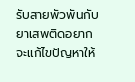รับสายพัวพันกับยาเสพติดอยากจะแก้ไขปัญหาให้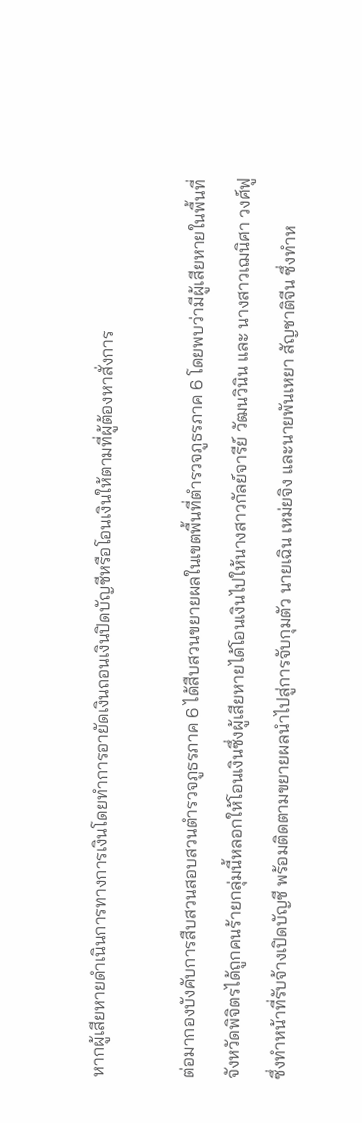หากผู้เสียหายดำเนินการทางการเงินโดยทำการอายัดเงินถอนเงินปิดบัญชีหรือโอนเงินให้ตามที่ผู้ต้องหาสั่งการ

ต่อมากองบังคับการสืบสวนสอบสวนตำรวจภูธรภาค 6 ได้สืบสวนขยายผลในเขตพื้นที่ตำรวจภูธรภาค 6 โดยพบว่ามีผู้เสียหายในพื้นที่จังหวัดพิจิตรได้ถูกคนร้ายกลุ่มนี้หลอกให้โอนเงินซึ่งผู้เสียหายได้โอนเงินไปให้นางสาวกัลย์จารีย์ วัฒนวินิน และ นางสาวเฌนิศา วงศ์ฟู ซึ่งทำหน้าที่รับจ้างเปิดบัญชี พร้อมติดตามขยายผลนำไปสู่การจับกุมตัว นายเฉิน เหม่ยจิง และนายพันเหยา สัญชาติจีน ซึ่งทำห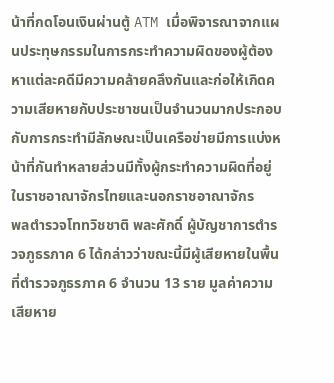น้าที่กดโอนเงินผ่านตู้ ATM เมื่อพิจารณาจากแผนประทุษกรรมในการกระทำความผิดของผู้ต้องหาแต่ละคดีมีความคล้ายคลึงกันและก่อให้เกิดความเสียหายกับประชาชนเป็นจำนวนมากประกอบกับการกระทำมีลักษณะเป็นเครือข่ายมีการแบ่งหน้าที่กันทำหลายส่วนมีทั้งผู้กระทำความผิดที่อยู่ในราชอาณาจักรไทยและนอกราชอาณาจักร
พลตำรวจโททวิชชาติ พละศักดิ์ ผู้บัญชาการตำรวจภูธรภาค 6 ได้กล่าวว่าขณะนี้มีผู้เสียหายในพื้นที่ตำรวจภูธรภาค 6 จำนวน 13 ราย มูลค่าความเสียหาย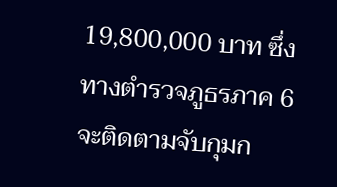19,800,000 บาท ซึ่งทางตำรวจภูธรภาค 6 จะติดตามจับกุมก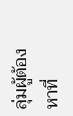ลุ่มผู้ต้องหาที่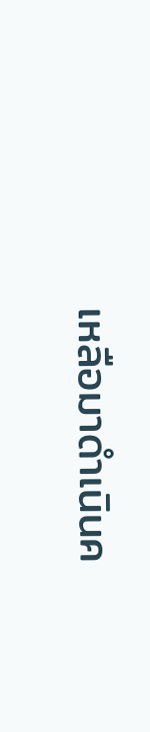เหลือมาดำเนินค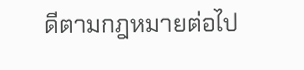ดีตามกฎหมายต่อไป